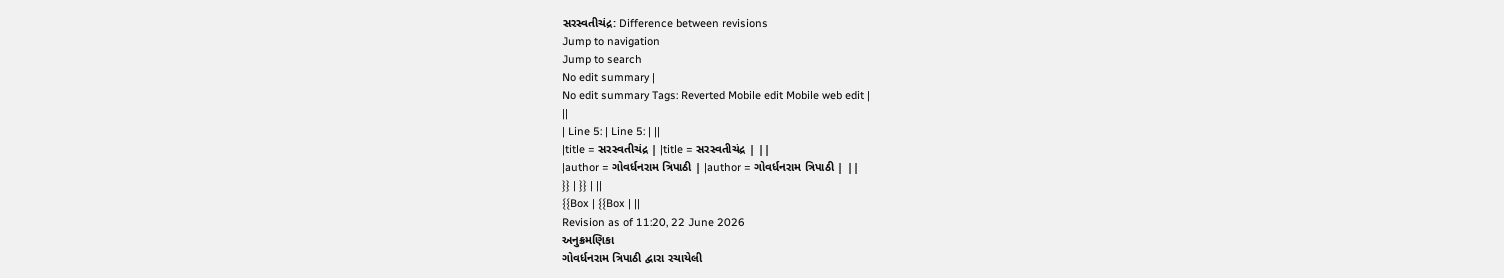સરસ્વતીચંદ્ર: Difference between revisions
Jump to navigation
Jump to search
No edit summary |
No edit summary Tags: Reverted Mobile edit Mobile web edit |
||
| Line 5: | Line 5: | ||
|title = સરસ્વતીચંદ્ર | |title = સરસ્વતીચંદ્ર | ||
|author = ગોવર્ધનરામ ત્રિપાઠી | |author = ગોવર્ધનરામ ત્રિપાઠી | ||
}} | }} | ||
{{Box | {{Box | ||
Revision as of 11:20, 22 June 2026
અનુક્રમણિકા
ગોવર્ધનરામ ત્રિપાઠી દ્વારા રચાયેલી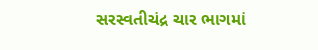સરસ્વતીચંદ્ર ચાર ભાગમાં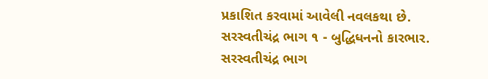પ્રકાશિત કરવામાં આવેલી નવલકથા છે.
સરસ્વતીચંદ્ર ભાગ ૧ - બુદ્ધિધનનો કારભાર.
સરસ્વતીચંદ્ર ભાગ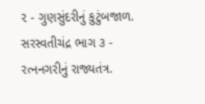૨ - ગુણસુંદરીનું કુટુંબજાળ.
સરસ્વતીચંદ્ર ભાગ ૩ - રત્નનગરીનું રાજ્યતંત્ર.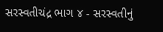સરસ્વતીચંદ્ર ભાગ ૪ - સરસ્વતીનું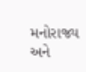મનોરાજ્ય અને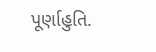પૂર્ણાહુતિ.